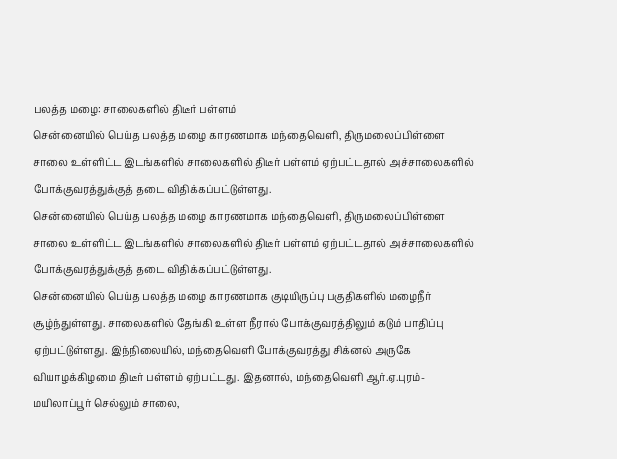பலத்த மழை: சாலைகளில் திடீர் பள்ளம்
சென்னையில் பெய்த பலத்த மழை காரணமாக மந்தைவெளி, திருமலைப்பிள்ளை சாலை உள்ளிட்ட இடங்களில் சாலைகளில் திடீர் பள்ளம் ஏற்பட்டதால் அச்சாலைகளில் போக்குவரத்துக்குத் தடை விதிக்கப்பட்டுள்ளது.
சென்னையில் பெய்த பலத்த மழை காரணமாக மந்தைவெளி, திருமலைப்பிள்ளை சாலை உள்ளிட்ட இடங்களில் சாலைகளில் திடீர் பள்ளம் ஏற்பட்டதால் அச்சாலைகளில் போக்குவரத்துக்குத் தடை விதிக்கப்பட்டுள்ளது.
சென்னையில் பெய்த பலத்த மழை காரணமாக குடியிருப்பு பகுதிகளில் மழைநீர் சூழ்ந்துள்ளது. சாலைகளில் தேங்கி உள்ள நீரால் போக்குவரத்திலும் கடும் பாதிப்பு ஏற்பட்டுள்ளது. இந்நிலையில், மந்தைவெளி போக்குவரத்து சிக்னல் அருகே வியாழக்கிழமை திடீர் பள்ளம் ஏற்பட்டது. இதனால், மந்தைவெளி ஆர்.ஏ.புரம்- மயிலாப்பூர் செல்லும் சாலை,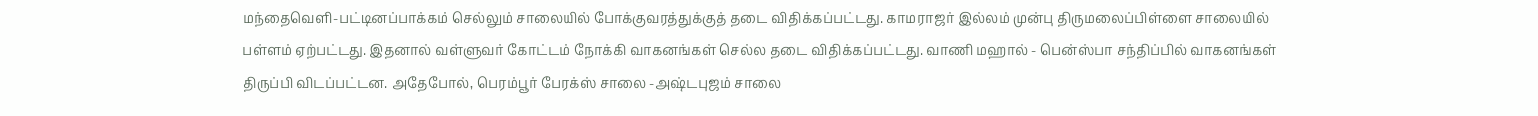மந்தைவெளி-பட்டினப்பாக்கம் செல்லும் சாலையில் போக்குவரத்துக்குத் தடை விதிக்கப்பட்டது. காமராஜர் இல்லம் முன்பு திருமலைப்பிள்ளை சாலையில் பள்ளம் ஏற்பட்டது. இதனால் வள்ளுவர் கோட்டம் நோக்கி வாகனங்கள் செல்ல தடை விதிக்கப்பட்டது. வாணி மஹால் - பென்ஸ்பா சந்திப்பில் வாகனங்கள் திருப்பி விடப்பட்டன. அதேபோல், பெரம்பூர் பேரக்ஸ் சாலை -அஷ்டபுஜம் சாலை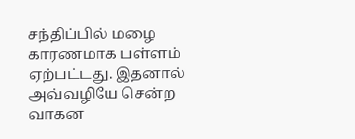சந்திப்பில் மழை காரணமாக பள்ளம் ஏற்பட்டது. இதனால் அவ்வழியே சென்ற வாகன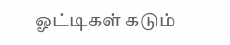ஓட்டிகள் கடும்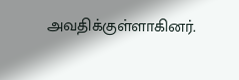அவதிக்குள்ளாகினர்.